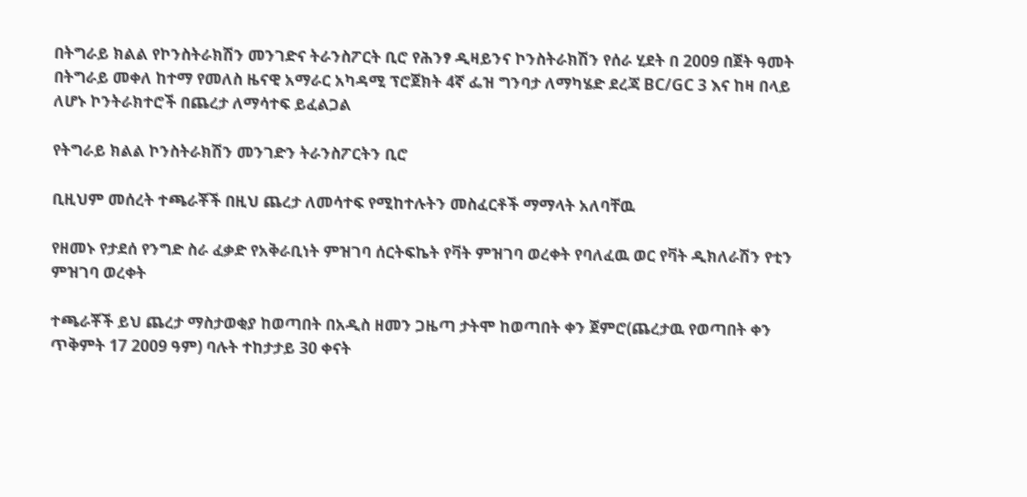በትግራይ ክልል የኮንስትራክሽን መንገድና ትራንስፖርት ቢሮ የሕንፃ ዲዛይንና ኮንስትራክሽን የሰራ ሂደት በ 2009 በጀት ዓመት በትግራይ መቀለ ከተማ የመለስ ዜናዊ አማራር አካዳሚ ፕሮጀክት 4ኛ ፌዝ ግንባታ ለማካሄድ ደረጃ BC/GC 3 እና ከዛ በላይ ለሆኑ ኮንትራክተሮች በጨረታ ለማሳተፍ ይፈልጋል

የትግራይ ክልል ኮንስትራክሽን መንገድን ትራንስፖርትን ቢሮ

ቢዚህም መሰረት ተጫራቾች በዚህ ጨረታ ለመሳተፍ የሚከተሉትን መስፈርቶች ማማላት አለባቸዉ

የዘመኑ የታደሰ የንግድ ስራ ፈቃድ የአቅራቢነት ምዝገባ ሰርትፍኬት የቫት ምዝገባ ወረቀት የባለፈዉ ወር የቫት ዲክለራሽን የቲን ምዝገባ ወረቀት

ተጫራቾች ይህ ጨረታ ማስታወቂያ ከወጣበት በአዲስ ዘመን ጋዜጣ ታትሞ ከወጣበት ቀን ጀምሮ(ጨረታዉ የወጣበት ቀን ጥቅምት 17 2009 ዓም) ባሉት ተከታታይ 30 ቀናት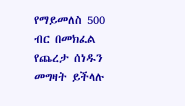የማይመለስ 500 ብር በመክፈል የጨረታ ሰነዱን መግዛት ይችላሉ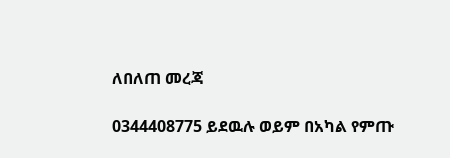ለበለጠ መረጃ

0344408775 ይደዉሉ ወይም በአካል የምጡ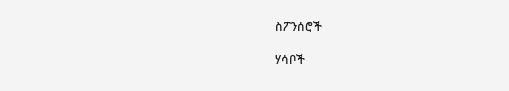ስፖንሰሮች

ሃሳቦች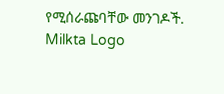የሚሰራጩባቸው መንገዶች.
Milkta Logo